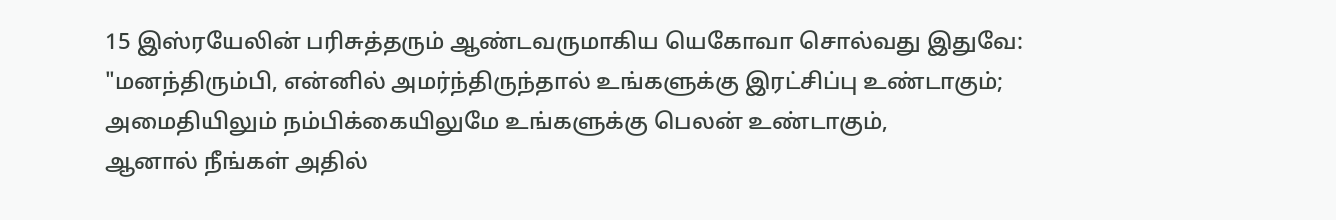15 இஸ்ரயேலின் பரிசுத்தரும் ஆண்டவருமாகிய யெகோவா சொல்வது இதுவே:
"மனந்திரும்பி, என்னில் அமர்ந்திருந்தால் உங்களுக்கு இரட்சிப்பு உண்டாகும்;
அமைதியிலும் நம்பிக்கையிலுமே உங்களுக்கு பெலன் உண்டாகும்,
ஆனால் நீங்கள் அதில்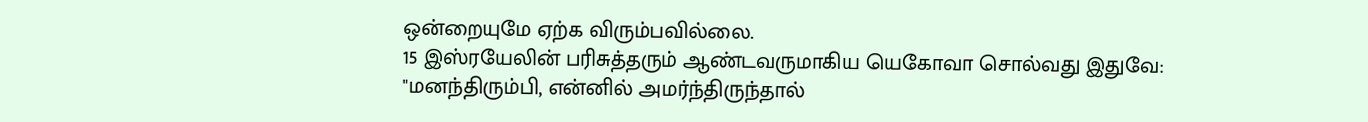ஒன்றையுமே ஏற்க விரும்பவில்லை.
15 இஸ்ரயேலின் பரிசுத்தரும் ஆண்டவருமாகிய யெகோவா சொல்வது இதுவே:
"மனந்திரும்பி, என்னில் அமர்ந்திருந்தால்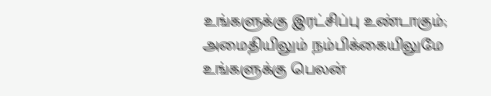உங்களுக்கு இரட்சிப்பு உண்டாகும்;
அமைதியிலும் நம்பிக்கையிலுமே உங்களுக்கு பெலன்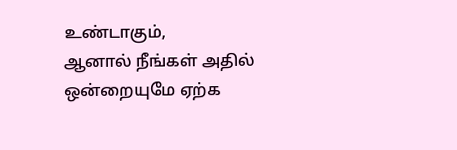உண்டாகும்,
ஆனால் நீங்கள் அதில் ஒன்றையுமே ஏற்க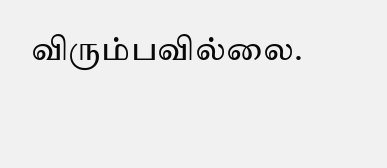விரும்பவில்லை.